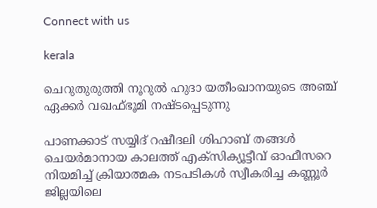Connect with us

kerala

ചെറുതുരുത്തി നൂറുല്‍ ഹുദാ യതീംഖാനയുടെ അഞ്ച് ഏക്കര്‍ വഖഫ്ഭൂമി നഷ്ടപ്പെടുന്നു

പാണക്കാട് സയ്യിദ് റഷീദലി ശിഹാബ് തങ്ങള്‍ ചെയര്‍മാനായ കാലത്ത് എക്‌സിക്യൂട്ടീവ് ഓഫീസറെ നിയമിച്ച് ക്രിയാത്മക നടപടികള്‍ സ്വീകരിച്ച കണ്ണൂര്‍ ജില്ലയിലെ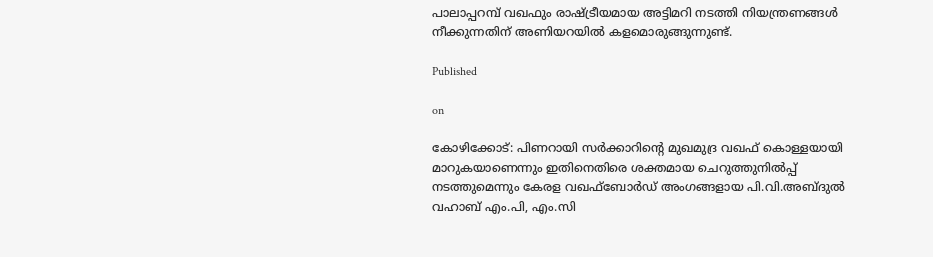പാലാപ്പറമ്പ് വഖഫും രാഷ്ട്രീയമായ അട്ടിമറി നടത്തി നിയന്ത്രണങ്ങള്‍ നീക്കുന്നതിന് അണിയറയില്‍ കളമൊരുങ്ങുന്നുണ്ട്.

Published

on

കോഴിക്കോട്: പിണറായി സര്‍ക്കാറിന്റെ മുഖമുദ്ര വഖഫ് കൊള്ളയായി മാറുകയാണെന്നും ഇതിനെതിരെ ശക്തമായ ചെറുത്തുനില്‍പ്പ് നടത്തുമെന്നും കേരള വഖഫ്‌ബോര്‍ഡ് അംഗങ്ങളായ പി.വി.അബ്ദുല്‍ വഹാബ് എം.പി, എം.സി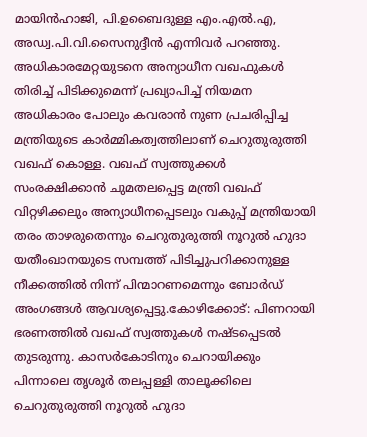മായിന്‍ഹാജി, പി.ഉബൈദുള്ള എം.എല്‍.എ, അഡ്വ.പി.വി.സൈനുദ്ദീന്‍ എന്നിവര്‍ പറഞ്ഞു. അധികാരമേറ്റയുടനെ അന്യാധീന വഖഫുകള്‍ തിരിച്ച് പിടിക്കുമെന്ന് പ്രഖ്യാപിച്ച് നിയമന അധികാരം പോലും കവരാന്‍ നുണ പ്രചരിപ്പിച്ച മന്ത്രിയുടെ കാര്‍മ്മികത്വത്തിലാണ് ചെറുതുരുത്തി വഖഫ് കൊള്ള. വഖഫ് സ്വത്തുക്കള്‍ സംരക്ഷിക്കാന്‍ ചുമതലപ്പെട്ട മന്ത്രി വഖഫ് വിറ്റഴിക്കലും അന്യാധീനപ്പെടലും വകുപ്പ് മന്ത്രിയായി തരം താഴരുതെന്നും ചെറുതുരുത്തി നൂറുല്‍ ഹുദാ യതീംഖാനയുടെ സമ്പത്ത് പിടിച്ചുപറിക്കാനുള്ള നീക്കത്തില്‍ നിന്ന് പിന്മാറണമെന്നും ബോര്‍ഡ് അംഗങ്ങള്‍ ആവശ്യപ്പെട്ടു.കോഴിക്കോട്: പിണറായി ഭരണത്തില്‍ വഖഫ് സ്വത്തുകള്‍ നഷ്ടപ്പെടല്‍ തുടരുന്നു. കാസര്‍കോടിനും ചെറായിക്കും പിന്നാലെ തൃശൂര്‍ തലപ്പള്ളി താലൂക്കിലെ ചെറുതുരുത്തി നൂറുല്‍ ഹുദാ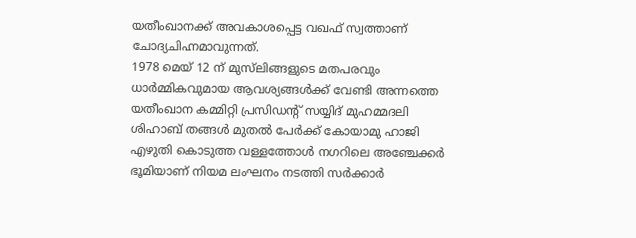യതീംഖാനക്ക് അവകാശപ്പെട്ട വഖഫ് സ്വത്താണ് ചോദ്യചിഹ്നമാവുന്നത്.
1978 മെയ് 12 ന് മുസ്‌ലിങ്ങളുടെ മതപരവും ധാര്‍മ്മികവുമായ ആവശ്യങ്ങള്‍ക്ക് വേണ്ടി അന്നത്തെ യതീംഖാന കമ്മിറ്റി പ്രസിഡന്റ് സയ്യിദ് മുഹമ്മദലി ശിഹാബ് തങ്ങള്‍ മുതല്‍ പേര്‍ക്ക് കോയാമു ഹാജി എഴുതി കൊടുത്ത വള്ളത്തോള്‍ നഗറിലെ അഞ്ചേക്കര്‍ ഭൂമിയാണ് നിയമ ലംഘനം നടത്തി സര്‍ക്കാര്‍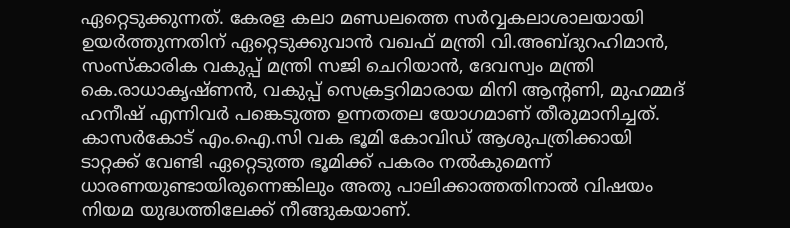ഏറ്റെടുക്കുന്നത്. കേരള കലാ മണ്ഡലത്തെ സര്‍വ്വകലാശാലയായി ഉയര്‍ത്തുന്നതിന് ഏറ്റെടുക്കുവാന്‍ വഖഫ് മന്ത്രി വി.അബ്ദുറഹിമാന്‍, സംസ്‌കാരിക വകുപ്പ് മന്ത്രി സജി ചെറിയാന്‍, ദേവസ്വം മന്ത്രി കെ.രാധാകൃഷ്ണന്‍, വകുപ്പ് സെക്രട്ടറിമാരായ മിനി ആന്റണി, മുഹമ്മദ് ഹനീഷ് എന്നിവര്‍ പങ്കെടുത്ത ഉന്നതതല യോഗമാണ് തീരുമാനിച്ചത്. കാസര്‍കോട് എം.ഐ.സി വക ഭൂമി കോവിഡ് ആശുപത്രിക്കായി ടാറ്റക്ക് വേണ്ടി ഏറ്റെടുത്ത ഭൂമിക്ക് പകരം നല്‍കുമെന്ന് ധാരണയുണ്ടായിരുന്നെങ്കിലും അതു പാലിക്കാത്തതിനാല്‍ വിഷയം നിയമ യുദ്ധത്തിലേക്ക് നീങ്ങുകയാണ്.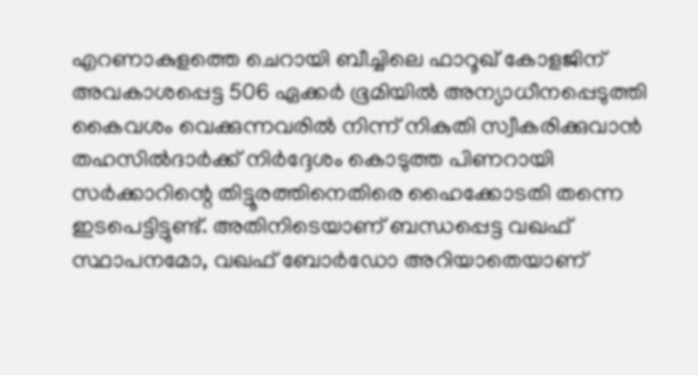എറണാകുളത്തെ ചെറായി ബീച്ചിലെ ഫാറൂഖ് കോളജിന് അവകാശപ്പെട്ട 506 ഏക്കര്‍ ഭൂമിയില്‍ അന്യാധീനപ്പെടുത്തി കൈവശം വെക്കുന്നവരില്‍ നിന്ന് നികുതി സ്വീകരിക്കുവാന്‍ തഹസില്‍ദാര്‍ക്ക് നിര്‍ദ്ദേശം കൊടുത്ത പിണറായി സര്‍ക്കാറിന്റെ തിട്ടൂരത്തിനെതിരെ ഹൈക്കോടതി തന്നെ ഇടപെട്ടിട്ടുണ്ട്. അതിനിടെയാണ് ബന്ധപ്പെട്ട വഖഫ് സ്ഥാപനമോ, വഖഫ് ബോര്‍ഡോ അറിയാതെയാണ്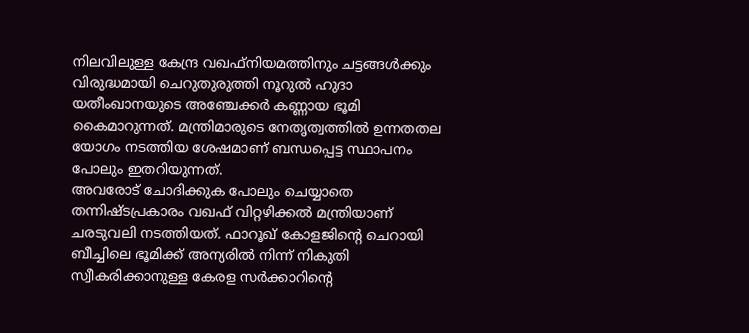നിലവിലുള്ള കേന്ദ്ര വഖഫ്‌നിയമത്തിനും ചട്ടങ്ങള്‍ക്കും വിരുദ്ധമായി ചെറുതുരുത്തി നൂറുല്‍ ഹുദാ യതീംഖാനയുടെ അഞ്ചേക്കര്‍ കണ്ണായ ഭൂമി കൈമാറുന്നത്. മന്ത്രിമാരുടെ നേതൃത്വത്തില്‍ ഉന്നതതല യോഗം നടത്തിയ ശേഷമാണ് ബന്ധപ്പെട്ട സ്ഥാപനം പോലും ഇതറിയുന്നത്.
അവരോട് ചോദിക്കുക പോലും ചെയ്യാതെ തന്നിഷ്ടപ്രകാരം വഖഫ് വിറ്റഴിക്കല്‍ മന്ത്രിയാണ് ചരടുവലി നടത്തിയത്. ഫാറൂഖ് കോളജിന്റെ ചെറായി ബീച്ചിലെ ഭൂമിക്ക് അന്യരില്‍ നിന്ന് നികുതി സ്വീകരിക്കാനുള്ള കേരള സര്‍ക്കാറിന്റെ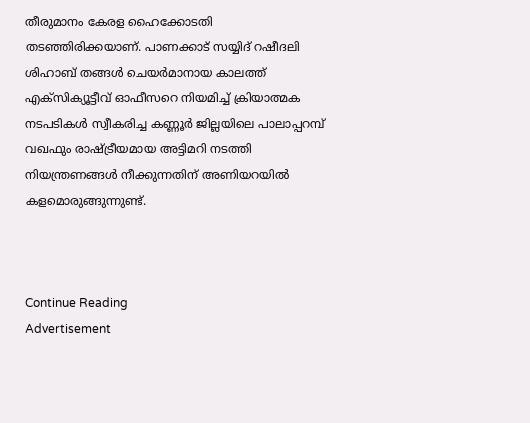തീരുമാനം കേരള ഹൈക്കോടതി തടഞ്ഞിരിക്കയാണ്. പാണക്കാട് സയ്യിദ് റഷീദലി ശിഹാബ് തങ്ങള്‍ ചെയര്‍മാനായ കാലത്ത് എക്‌സിക്യൂട്ടീവ് ഓഫീസറെ നിയമിച്ച് ക്രിയാത്മക നടപടികള്‍ സ്വീകരിച്ച കണ്ണൂര്‍ ജില്ലയിലെ പാലാപ്പറമ്പ് വഖഫും രാഷ്ട്രീയമായ അട്ടിമറി നടത്തി നിയന്ത്രണങ്ങള്‍ നീക്കുന്നതിന് അണിയറയില്‍ കളമൊരുങ്ങുന്നുണ്ട്.



Continue Reading
Advertisement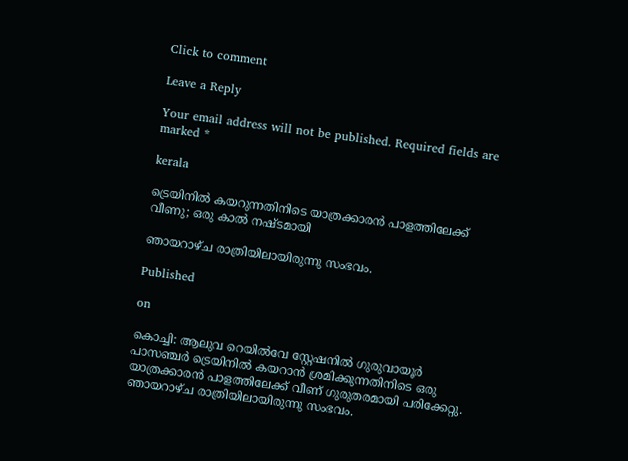Click to comment

Leave a Reply

Your email address will not be published. Required fields are marked *

kerala

ട്രെയിനില്‍ കയറുന്നതിനിടെ യാത്രക്കാരന്‍ പാളത്തിലേക്ക് വീണു; ഒരു കാല്‍ നഷ്ടമായി

ഞായറാഴ്ച രാത്രിയിലായിരുന്നു സംഭവം.

Published

on

കൊച്ചി: ആലുവ റെയില്‍വേ സ്റ്റേഷനില്‍ ഗുരുവായൂര്‍ പാസഞ്ചര്‍ ട്രെയിനില്‍ കയറാന്‍ ശ്രമിക്കുന്നതിനിടെ ഒരു യാത്രക്കാരന്‍ പാളത്തിലേക്ക് വീണ് ഗുരുതരമായി പരിക്കേറ്റു. ഞായറാഴ്ച രാത്രിയിലായിരുന്നു സംഭവം.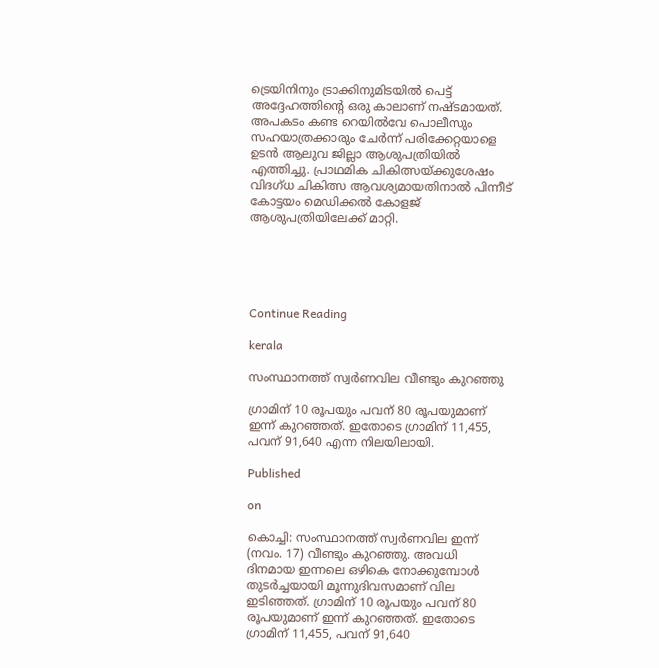ട്രെയിനിനും ട്രാക്കിനുമിടയില്‍ പെട്ട് അദ്ദേഹത്തിന്റെ ഒരു കാലാണ് നഷ്ടമായത്. അപകടം കണ്ട റെയില്‍വേ പൊലീസും സഹയാത്രക്കാരും ചേര്‍ന്ന് പരിക്കേറ്റയാളെ ഉടന്‍ ആലുവ ജില്ലാ ആശുപത്രിയില്‍ എത്തിച്ചു. പ്രാഥമിക ചികിത്സയ്ക്കുശേഷം വിദഗ്ധ ചികിത്സ ആവശ്യമായതിനാല്‍ പിന്നീട് കോട്ടയം മെഡിക്കല്‍ കോളജ് ആശുപത്രിയിലേക്ക് മാറ്റി.





Continue Reading

kerala

സംസ്ഥാനത്ത് സ്വര്‍ണവില വീണ്ടും കുറഞ്ഞു

ഗ്രാമിന് 10 രൂപയും പവന് 80 രൂപയുമാണ് ഇന്ന് കുറഞ്ഞത്. ഇതോടെ ഗ്രാമിന് 11,455, പവന് 91,640 എന്ന നിലയിലായി.

Published

on

കൊച്ചി: സംസ്ഥാനത്ത് സ്വര്‍ണവില ഇന്ന് (നവം. 17) വീണ്ടും കുറഞ്ഞു. അവധി ദിനമായ ഇന്നലെ ഒഴികെ നോക്കുമ്പോള്‍ തുടര്‍ച്ചയായി മൂന്നുദിവസമാണ് വില ഇടിഞ്ഞത്. ഗ്രാമിന് 10 രൂപയും പവന് 80 രൂപയുമാണ് ഇന്ന് കുറഞ്ഞത്. ഇതോടെ ഗ്രാമിന് 11,455, പവന് 91,640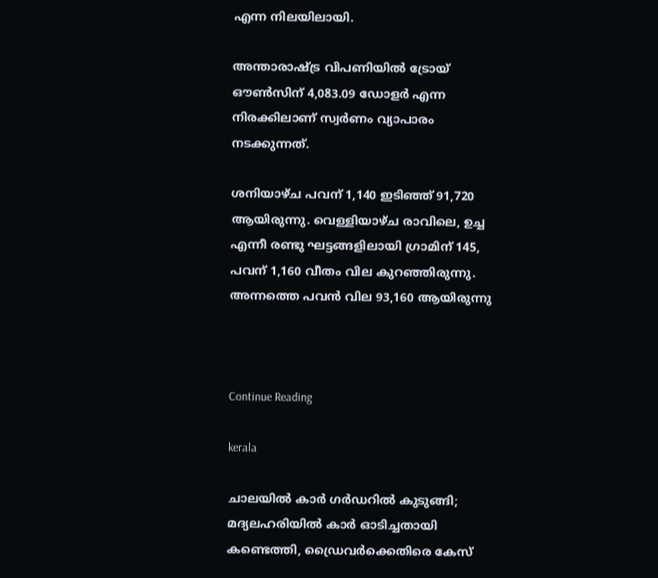എന്ന നിലയിലായി.

അന്താരാഷ്ട്ര വിപണിയില്‍ ട്രോയ് ഔണ്‍സിന് 4,083.09 ഡോളര്‍ എന്ന നിരക്കിലാണ് സ്വര്‍ണം വ്യാപാരം നടക്കുന്നത്.

ശനിയാഴ്ച പവന് 1,140 ഇടിഞ്ഞ് 91,720 ആയിരുന്നു. വെള്ളിയാഴ്ച രാവിലെ, ഉച്ച എന്നീ രണ്ടു ഘട്ടങ്ങളിലായി ഗ്രാമിന് 145, പവന് 1,160 വീതം വില കുറഞ്ഞിരുന്നു. അന്നത്തെ പവന്‍ വില 93,160 ആയിരുന്നു



Continue Reading

kerala

ചാലയിൽ കാർ ഗർഡറിൽ കുടുങ്ങി; മദ്യലഹരിയിൽ കാർ ഓടിച്ചതായി കണ്ടെത്തി, ഡ്രൈവർക്കെതിരെ കേസ്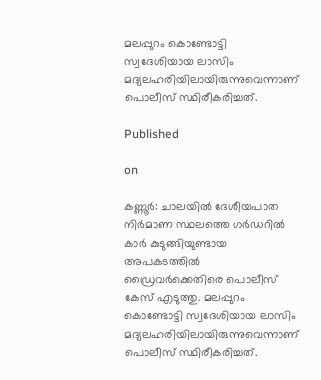മലപ്പുറം കൊണ്ടോട്ടി സ്വദേശിയായ ലാസിം മദ്യലഹരിയിലായിരുന്നുവെന്നാണ് പൊലീസ് സ്ഥിരീകരിച്ചത്.

Published

on

കണ്ണൂർ: ചാലയിൽ ദേശീയപാത നിർമാണ സ്ഥലത്തെ ഗർഡറിൽ കാർ കുടുങ്ങിയുണ്ടായ അപകടത്തിൽ ഡ്രൈവർക്കെതിരെ പൊലീസ് കേസ് എടുത്തു. മലപ്പുറം കൊണ്ടോട്ടി സ്വദേശിയായ ലാസിം മദ്യലഹരിയിലായിരുന്നുവെന്നാണ് പൊലീസ് സ്ഥിരീകരിച്ചത്.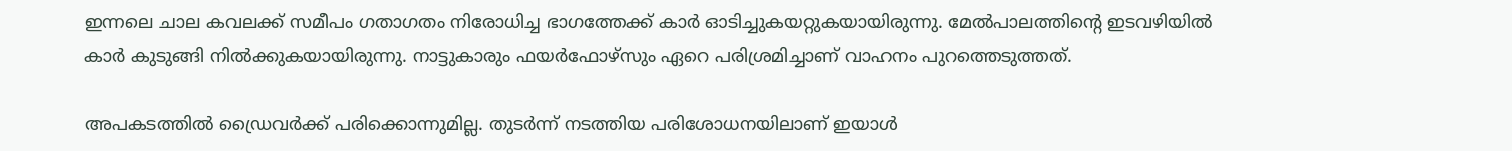ഇന്നലെ ചാല കവലക്ക് സമീപം ഗതാഗതം നിരോധിച്ച ഭാഗത്തേക്ക് കാർ ഓടിച്ചുകയറ്റുകയായിരുന്നു. മേൽപാലത്തിന്റെ ഇടവഴിയിൽ കാർ കുടുങ്ങി നിൽക്കുകയായിരുന്നു. നാട്ടുകാരും ഫയർഫോഴ്സും ഏറെ പരിശ്രമിച്ചാണ് വാഹനം പുറത്തെടുത്തത്.

അപകടത്തിൽ ഡ്രൈവർക്ക് പരിക്കൊന്നുമില്ല. തുടർന്ന് നടത്തിയ പരിശോധനയിലാണ് ഇയാൾ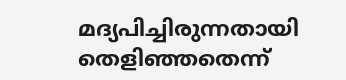മദ്യപിച്ചിരുന്നതായി തെളിഞ്ഞതെന്ന്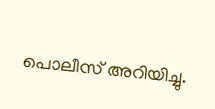പൊലീസ് അറിയിച്ചു.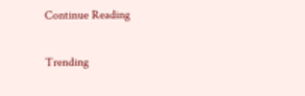Continue Reading

Trending